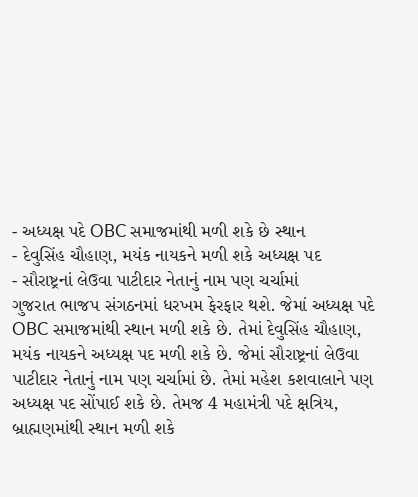- અધ્યક્ષ પદે OBC સમાજમાંથી મળી શકે છે સ્થાન
- દેવુસિંહ ચૌહાણ, મયંક નાયકને મળી શકે અધ્યક્ષ પદ
- સૌરાષ્ટ્રનાં લેઉવા પાટીદાર નેતાનું નામ પણ ચર્ચામાં
ગુજરાત ભાજપ સંગઠનમાં ધરખમ ફેરફાર થશે. જેમાં અધ્યક્ષ પદે OBC સમાજમાંથી સ્થાન મળી શકે છે. તેમાં દેવુસિંહ ચૌહાણ, મયંક નાયકને અધ્યક્ષ પદ મળી શકે છે. જેમાં સૌરાષ્ટ્રનાં લેઉવા પાટીદાર નેતાનું નામ પણ ચર્ચામાં છે. તેમાં મહેશ કશવાલાને પણ અધ્યક્ષ પદ સોંપાઈ શકે છે. તેમજ 4 મહામંત્રી પદે ક્ષત્રિય, બ્રાહ્મણમાંથી સ્થાન મળી શકે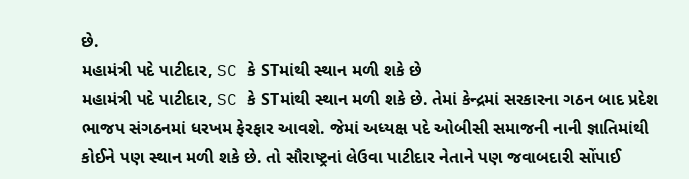છે.
મહામંત્રી પદે પાટીદાર, SC કે STમાંથી સ્થાન મળી શકે છે
મહામંત્રી પદે પાટીદાર, SC કે STમાંથી સ્થાન મળી શકે છે. તેમાં કેન્દ્રમાં સરકારના ગઠન બાદ પ્રદેશ ભાજપ સંગઠનમાં ધરખમ ફેરફાર આવશે. જેમાં અધ્યક્ષ પદે ઓબીસી સમાજની નાની જ્ઞાતિમાંથી કોઈને પણ સ્થાન મળી શકે છે. તો સૌરાષ્ટ્રનાં લેઉવા પાટીદાર નેતાને પણ જવાબદારી સોંપાઈ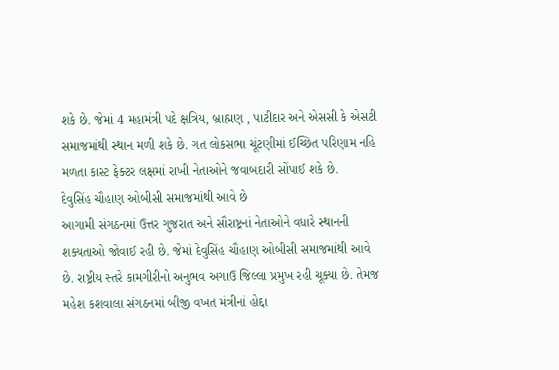શકે છે. જેમાં 4 મહામંત્રી પદે ક્ષત્રિય, બ્રાહ્મણ , પાટીદાર અને એસસી કે એસટી સમાજમાંથી સ્થાન મળી શકે છે. ગત લોકસભા ચૂંટણીમાં ઈચ્છિત પરિણામ નહિ મળતા કાસ્ટ ફેક્ટર લક્ષમાં રાખી નેતાઓને જવાબદારી સોંપાઈ શકે છે.
દેવુસિંહ ચૌહાણ ઓબીસી સમાજમાંથી આવે છે
આગામી સંગઠનમાં ઉત્તર ગુજરાત અને સૌરાષ્ટ્રનાં નેતાઓને વધારે સ્થાનની શક્યતાઓ જોવાઈ રહી છે. જેમાં દેવુસિંહ ચૌહાણ ઓબીસી સમાજમાંથી આવે છે. રાષ્ટ્રીય સ્તરે કામગીરીનો અનુભવ અગાઉ જિલ્લા પ્રમુખ રહી ચૂક્યા છે. તેમજ મહેશ કશવાલા સંગઠનમાં બીજી વખત મંત્રીનાં હોદ્દા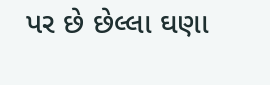પર છે છેલ્લા ઘણા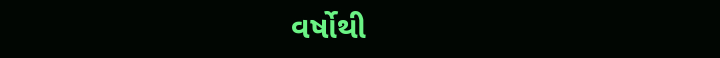વર્ષોથી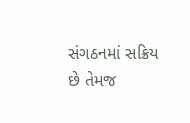સંગઠનમાં સક્રિય છે તેમજ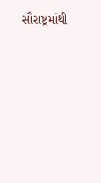સૌરાષ્ટ્રમાંથી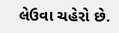લેઉવા ચહેરો છે.